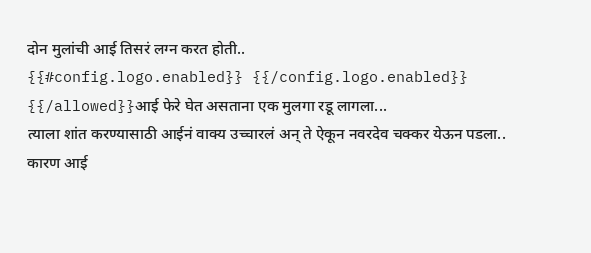दोन मुलांची आई तिसरं लग्न करत होती..
{{#config.logo.enabled}} {{/config.logo.enabled}}
{{/allowed}}आई फेरे घेत असताना एक मुलगा रडू लागला...
त्याला शांत करण्यासाठी आईनं वाक्य उच्चारलं अन् ते ऐकून नवरदेव चक्कर येऊन पडला..
कारण आई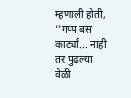म्हणाली होती, ''गप्प बस कार्ट्या... नाही तर पुढल्या वेळी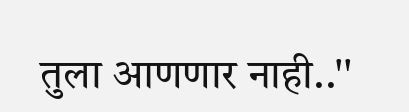तुला आणणार नाही..''